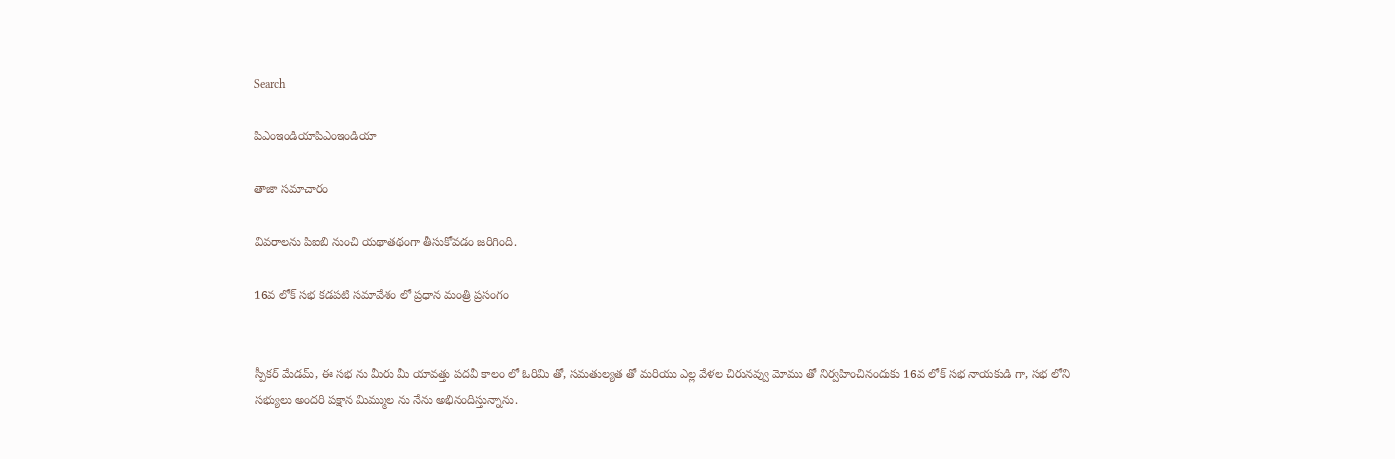Search

పిఎంఇండియాపిఎంఇండియా

తాజా స‌మాచారం

వివరాలను పిఐబి నుంచి యథాతథంగా తీసుకోవడం జరిగింది.

16వ‌ లోక్ స‌భ క‌డ‌ప‌టి స‌మావేశం లో ప్ర‌ధాన మంత్రి ప్ర‌సంగం


స్పీక‌ర్ మేడ‌మ్‌, ఈ స‌భ ను మీరు మీ యావ‌త్తు ప‌ద‌వీ కాలం లో ఓరిమి తో, స‌మ‌తుల్య‌త తో మ‌రియు ఎల్ల వేళల చిరున‌వ్వు మోము తో నిర్వ‌హించినందుకు 16వ లోక్ స‌భ నాయ‌కుడి గా, స‌భ లోని స‌భ్యులు అంద‌రి ప‌క్షాన మిమ్ముల ను నేను అభినందిస్తున్నాను.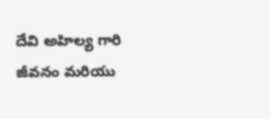దేవి అహిల్య గారి జీవ‌నం మరియు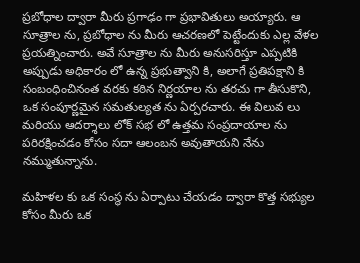ప్ర‌బోధాల ద్వారా మీరు ప్ర‌గాఢం గా ప్ర‌భావితులు అయ్యారు. ఆ సూత్రాల ను, ప్ర‌బోధాల ను మీరు ఆచరణలో పెట్టేందుకు ఎల్ల‌ వేళ‌ల ప్ర‌య‌త్నించారు. అవే సూత్రాల‌ ను మీరు అనుస‌రిస్తూ ఎప్ప‌టికి అప్పుడు అధికారం లో ఉన్న ప్ర‌భుత్వాని కి, అలాగే ప్ర‌తిప‌క్షాని కి సంబంధించినంత వ‌ర‌కు క‌ఠిన‌ నిర్ణ‌యాల‌ ను త‌ర‌చు గా తీసుకొని, ఒక సంపూర్ణ‌మైన స‌మ‌తుల్య‌త ను ఏర్పర‌చారు. ఈ విలువ‌ లు మ‌రియు ఆద‌ర్శాలు లోక్ స‌భ లో ఉత్త‌మ సంప్ర‌దాయాల‌ ను ప‌రిర‌క్షించ‌డం కోసం స‌దా ఆలంబ‌న అవుతాయని నేను న‌మ్ముతున్నాను.

మ‌హిళ‌ల కు ఒక సంస్థ ను ఏర్పాటు చేయ‌డం ద్వారా కొత్త స‌భ్యుల కోసం మీరు ఒక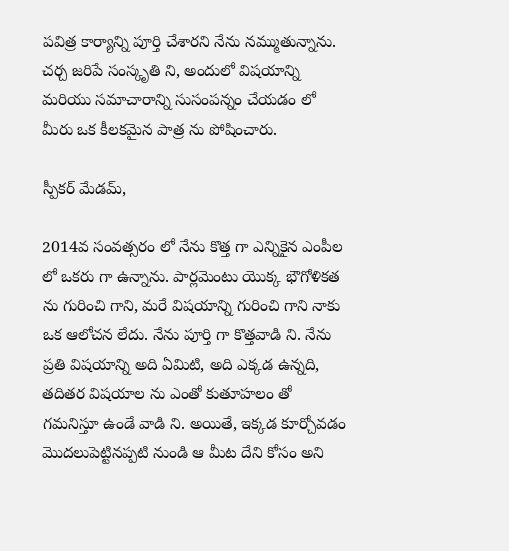ప‌విత్ర కార్యాన్ని పూర్తి చేశార‌ని నేను న‌మ్ముతున్నాను. చ‌ర్చ జ‌రిపే సంస్కృతి ని, అందులో విష‌యాన్ని మ‌రియు స‌మాచారాన్ని సుసంప‌న్నం చేయ‌డం లో మీరు ఒక కీల‌క‌మైన పాత్ర ను పోషించారు.

స్పీక‌ర్‌ మేడ‌మ్,

2014వ సంవ‌త్స‌రం లో నేను కొత్త‌ గా ఎన్నికైన ఎంపీల‌ లో ఒక‌రు గా ఉన్నాను. పార్ల‌మెంటు యొక్క భౌగోళిక‌త ను గురించి గాని, మ‌రే విష‌యాన్ని గురించి గాని నాకు ఒక ఆలోచ‌న లేదు. నేను పూర్తి గా కొత్తవాడి ని. నేను ప్ర‌తి విష‌యాన్ని అది ఏమిటి, అది ఎక్క‌డ ఉన్న‌ది, తదితర విష‌యాల‌ ను ఎంతో కుతూహ‌లం తో గ‌మ‌నిస్తూ ఉండే వాడి ని. అయితే, ఇక్క‌డ కూర్చోవ‌డం మొద‌లుపెట్టిన‌ప్ప‌టి నుండి ఆ మీట దేని కోసం అని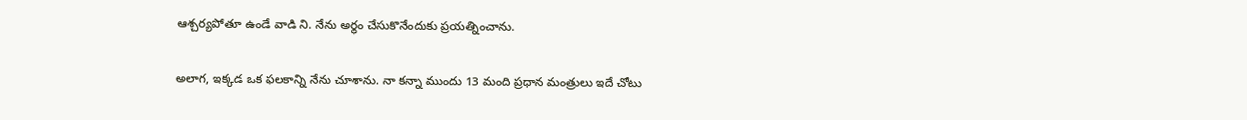ఆశ్చ‌ర్య‌పోతూ ఉండే వాడి ని. నేను అర్థం చేసుకొనేందుకు ప్ర‌య‌త్నించాను.

అలాగ‌, ఇక్క‌డ ఒక ఫలకాన్ని నేను చూశాను. నా క‌న్నా ముందు 13 మంది ప్ర‌ధాన మంత్రులు ఇదే చోటు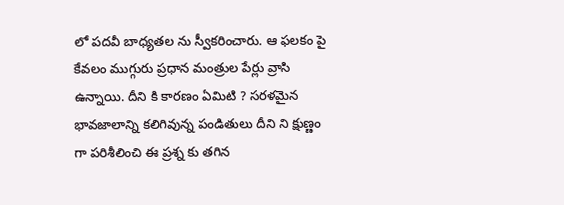లో ప‌ద‌వీ బాధ్య‌త‌ల ను స్వీక‌రించారు. ఆ ఫ‌ల‌కం పై కేవ‌లం ముగ్గురు ప్ర‌ధాన మంత్రుల పేర్లు వ్రాసి ఉన్నాయి. దీని కి కార‌ణం ఏమిటి ? స‌ర‌ళ‌మైన భావ‌జాలాన్ని క‌లిగివున్న పండితులు దీని ని క్షుణ్ణం గా ప‌రిశీలించి ఈ ప్ర‌శ్న కు త‌గిన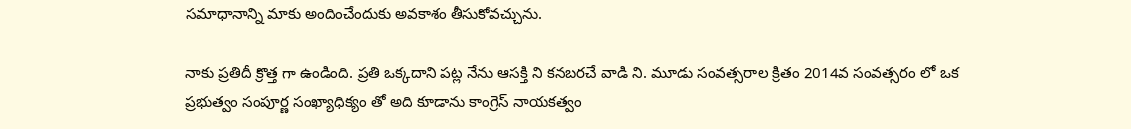స‌మాధానాన్ని మాకు అందించేందుకు అవ‌కాశం తీసుకోవ‌చ్చును.

నాకు ప్ర‌తిదీ క్రొత్త గా ఉండింది. ప్ర‌తి ఒక్కదాని ప‌ట్ల నేను ఆస‌క్తి ని క‌న‌బ‌ర‌చే వాడి ని. మూడు సంవ‌త్స‌రాల క్రితం 2014వ సంవ‌త్స‌రం లో ఒక ప్ర‌భుత్వం సంపూర్ణ సంఖ్యాధిక్యం తో అది కూడాను కాంగ్రెస్ నాయ‌క‌త్వం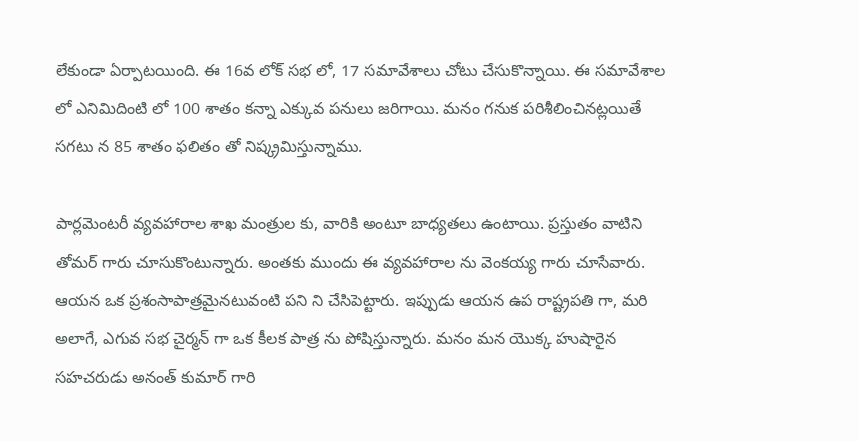లేకుండా ఏర్పాట‌యింది. ఈ 16వ లోక్ స‌భ లో, 17 స‌మావేశాలు చోటు చేసుకొన్నాయి. ఈ స‌మావేశాల‌ లో ఎనిమిదింటి లో 100 శాతం క‌న్నా ఎక్కువ ప‌నులు జ‌రిగాయి. మ‌నం గ‌నుక ప‌రిశీలించిన‌ట్ల‌యితే స‌గ‌టు న 85 శాతం ఫ‌లితం తో నిష్క్ర‌మిస్తున్నాము.

పార్ల‌మెంట‌రీ వ్య‌వ‌హారాల శాఖ మంత్రుల కు, వారికి అంటూ బాధ్య‌త‌లు ఉంటాయి. ప్ర‌స్తుతం వాటిని తోమ‌ర్ గారు చూసుకొంటున్నారు. అంత‌కు ముందు ఈ వ్య‌వ‌హారాల‌ ను వెంక‌య్య గారు చూసేవారు. ఆయ‌న ఒక ప్ర‌శంసాపాత్ర‌మైన‌టువంటి ప‌ని ని చేసిపెట్టారు. ఇప్పుడు ఆయ‌న ఉప రాష్ట్రప‌తి గా, మ‌రి అలాగే, ఎగువ స‌భ చైర్మ‌న్ గా ఒక కీల‌క పాత్ర‌ ను పోషిస్తున్నారు. మ‌నం మ‌న యొక్క హుషారైన స‌హ‌చ‌రుడు అనంత్ కుమార్ గారి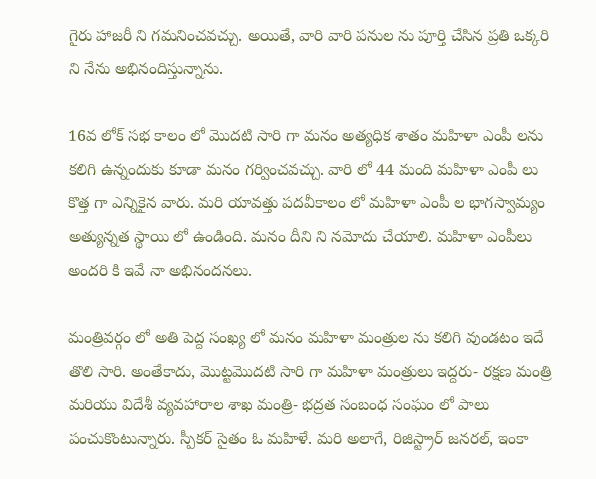గైరు హాజ‌రీ ని గ‌మ‌నించ‌వ‌చ్చు. అయితే, వారి వారి ప‌నుల‌ ను పూర్తి చేసిన ప్ర‌తి ఒక్క‌రి ని నేను అభినందిస్తున్నాను.

16వ లోక్ స‌భ కాలం లో మొద‌టి సారి గా మనం అత్య‌ధిక శాతం మ‌హిళా ఎంపీ ల‌ను క‌లిగి ఉన్నందుకు కూడా మ‌నం గ‌ర్వించవ‌చ్చు. వారి లో 44 మంది మ‌హిళా ఎంపీ లు కొత్త‌ గా ఎన్నికైన వారు. మ‌రి యావ‌త్తు పదవీకాలం లో మ‌హిళా ఎంపీ ల భాగ‌స్వామ్యం అత్యున్న‌త స్థాయి లో ఉండింది. మ‌నం దీని ని న‌మోదు చేయాలి. మ‌హిళా ఎంపీలు అంద‌రి కి ఇవే నా అభినంద‌న‌లు.

మంత్రివ‌ర్గం లో అతి పెద్ద సంఖ్య లో మ‌నం మ‌హిళా మంత్రుల ను కలిగి వుండ‌టం ఇదే తొలి సారి. అంతేకాదు, మొట్ట‌మొద‌టి సారి గా మ‌హిళా మంత్రులు ఇద్దరు- ర‌క్ష‌ణ మంత్రి మ‌రియు విదేశీ వ్య‌వ‌హారాల శాఖ మంత్రి- భ‌ద్ర‌త సంబంధ సంఘం లో పాలు పంచుకొంటున్నారు. స్పీకర్ సైతం ఓ మ‌హిళే. మ‌రి అలాగే, రిజిస్ట్రార్ జ‌న‌ర‌ల్‌, ఇంకా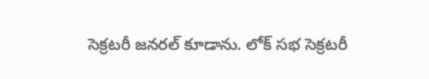సెక్ర‌ట‌రీ జ‌న‌ర‌ల్ కూడాను. లోక్ సభ సెక్ర‌ట‌రీ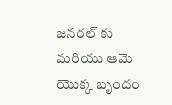జ‌న‌ర‌ల్ కు మ‌రియు ఆమె యొక్క బృందం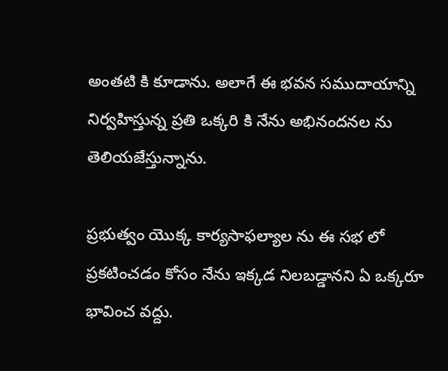అంతటి కి కూడాను. అలాగే ఈ భ‌వ‌న సముదాయాన్ని నిర్వ‌హిస్తున్న ప్ర‌తి ఒక్క‌రి కి నేను అభినంద‌న‌ల ను తెలియజేస్తున్నాను.

ప్ర‌భుత్వం యొక్క కార్య‌సాఫల్యాల‌ ను ఈ స‌భ‌ లో ప్ర‌క‌టించ‌డం కోసం నేను ఇక్క‌డ నిల‌బ‌డ్డాన‌ని ఏ ఒక్క‌రూ భావించ‌ వద్దు.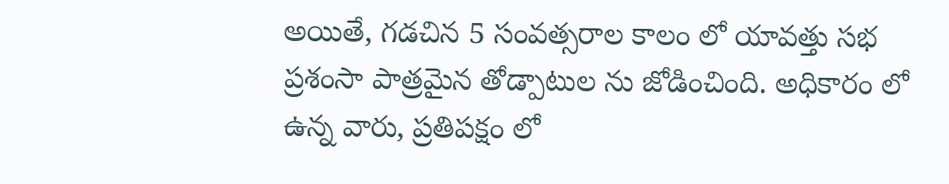అయితే, గ‌డ‌చిన 5 సంవ‌త్స‌రాల కాలం లో యావ‌త్తు స‌భ ప్ర‌శంసా పాత్ర‌మైన తోడ్పాటుల‌ ను జోడించింది. అధికారం లో ఉన్న‌ వారు, ప్రతిప‌క్షం లో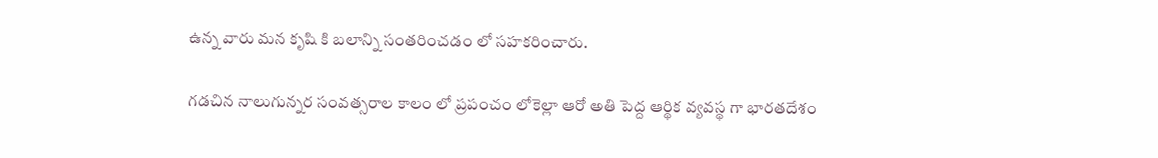ఉన్న‌ వారు మ‌న కృషి కి బ‌లాన్ని సంత‌రించ‌డం లో స‌హ‌క‌రించారు.

గ‌డ‌చిన నాలుగున్న‌ర సంవ‌త్స‌రాల కాలం లో ప్ర‌పంచం లోకెల్లా ఆరో అతి పెద్ద ఆర్థిక వ్య‌వ‌స్థ‌ గా భార‌త‌దేశం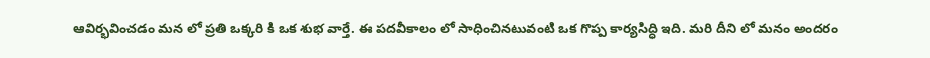ఆవిర్భ‌వించ‌డం మ‌న‌ లో ప్ర‌తి ఒక్క‌రి కి ఒక శుభ‌ వార్త‌ే. ఈ పదవీకాలం లో సాధించిన‌టువంటి ఒక గొప్ప కార్య‌సిద్ధి ఇది. మ‌రి దీని లో మ‌నం అంద‌రం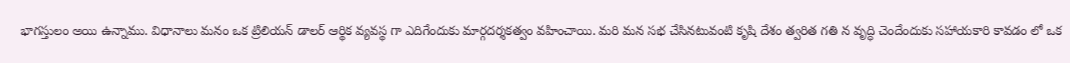భాగ‌స్తులం అయి ఉన్నాము. విధానాలు మ‌నం ఒక ట్రిలియ‌న్ డాల‌ర్ ఆర్థిక వ్య‌వ‌స్థ గా ఎదిగేందుకు మార్గ‌ద‌ర్శ‌క‌త్వం వ‌హించాయి. మ‌రి మ‌న స‌భ చేసిన‌టువంటి కృషి దేశం త్వ‌రిత‌ గ‌తి న వృద్ధి చెందేందుకు స‌హాయ‌కారి కావ‌డం లో ఒక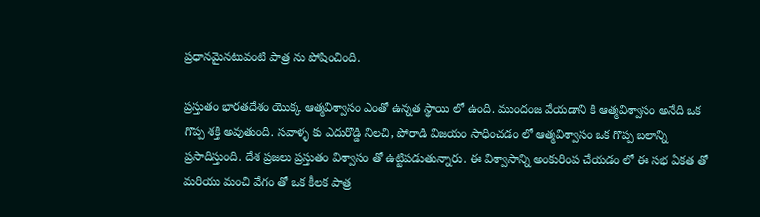ప్ర‌ధాన‌మైన‌టువంటి పాత్ర‌ ను పోషించింది.

ప్ర‌స్తుతం భార‌త‌దేశం యొక్క ఆత్మ‌విశ్వాసం ఎంతో ఉన్నత స్థాయి లో ఉంది. ముందంజ వేయ‌డాని కి ఆత్మ‌విశ్వాసం అనేది ఒక గొప్ప శ‌క్తి అవుతుంది. స‌వాళ్ళ కు ఎదురొడ్డి నిల‌చి, పోరాడి విజ‌యం సాధించ‌డం లో ఆత్మ‌విశ్వాసం ఒక గొప్ప బ‌లాన్ని ప్ర‌సాదిస్తుంది. దేశ ప్ర‌జ‌లు ప్ర‌స్తుతం విశ్వాసం తో ఉట్టిప‌డుతున్నారు. ఈ విశ్వాసాన్ని అంకురింప చేయ‌డం లో ఈ స‌భ ఏక‌త తో మ‌రియు మంచి వేగం తో ఒక కీల‌క పాత్ర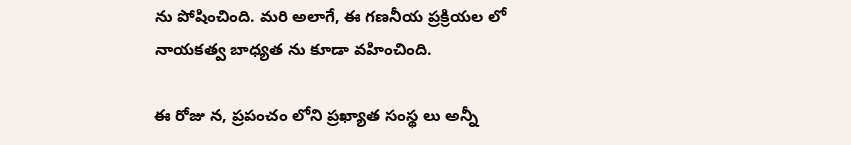ను పోషించింది. మ‌రి అలాగే, ఈ గ‌ణ‌నీయ ప్ర‌క్రియ‌ల లో నాయ‌క‌త్వ బాధ్య‌త‌ ను కూడా వ‌హించింది.

ఈ రోజు న, ప్ర‌పంచం లోని ప్ర‌ఖ్యాత సంస్థ‌ లు అన్నీ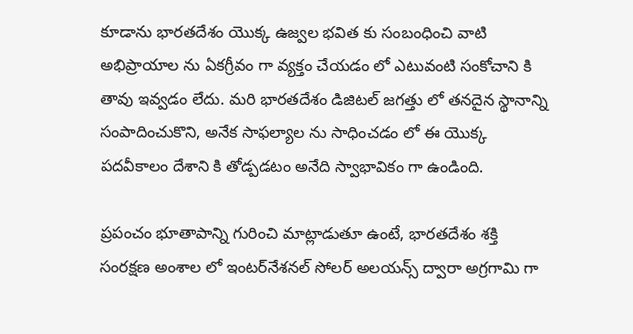కూడాను భార‌త‌దేశం యొక్క ఉజ్వ‌ల భ‌విత కు సంబంధించి వాటి అభిప్రాయాల ను ఏక‌గ్రీవం గా వ్య‌క్తం చేయ‌డం లో ఎటువంటి సంకోచాని కి తావు ఇవ్వ‌డం లేదు. మ‌రి భార‌త‌దేశం డిజిట‌ల్ జ‌గ‌త్తు లో త‌న‌దైన స్థానాన్ని సంపాదించుకొని, అనేక సాఫ‌ల్యాల ను సాధించ‌డం లో ఈ యొక్క పదవీకాలం దేశాని కి తోడ్ప‌డ‌టం అనేది స్వాభావికం గా ఉండింది.

ప్ర‌పంచం భూతాపాన్ని గురించి మాట్లాడుతూ ఉంటే, భార‌త‌దేశం శ‌క్తి సంర‌క్ష‌ణ అంశాల లో ఇంట‌ర్‌నేశ‌న‌ల్ సోల‌ర్ అల‌య‌న్స్ ద్వారా అగ్ర‌గామి గా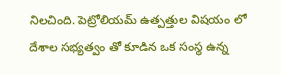నిల‌చింది. పెట్రోలియ‌మ్ ఉత్ప‌త్తుల విష‌యం లో దేశాల‌ సభ్యత్వం తో కూడిన ఒక సంస్థ ఉన్న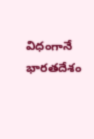విధంగానే భార‌త‌దేశం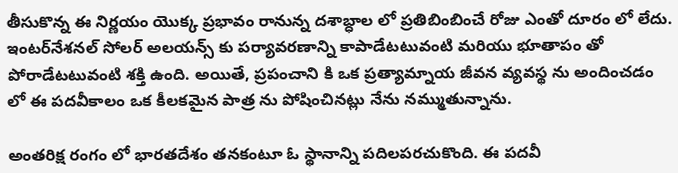తీసుకొన్న ఈ నిర్ణ‌యం యొక్క ప్ర‌భావం రానున్న ద‌శాబ్ధాల లో ప్ర‌తిబింబించే రోజు ఎంతో దూరం లో లేదు. ఇంట‌ర్‌నేశ‌న‌ల్ సోల‌ర్ అల‌య‌న్స్ కు ప‌ర్యావ‌ర‌ణాన్ని కాపాడేటటువంటి మ‌రియు భూతాపం తో పోరాడేట‌టువంటి శ‌క్తి ఉంది. అయితే, ప్ర‌పంచాని కి ఒక ప్ర‌త్యామ్నాయ జీవ‌న వ్య‌వ‌స్థ ను అందించ‌డం లో ఈ పదవీకాలం ఒక కీల‌క‌మైన పాత్ర ను పోషించిన‌ట్లు నేను న‌మ్ముతున్నాను.

అంత‌రిక్ష రంగం లో భార‌త‌దేశం త‌న‌కంటూ ఓ స్థానాన్ని ప‌దిల‌ప‌ర‌చుకొంది. ఈ ప‌ద‌వీ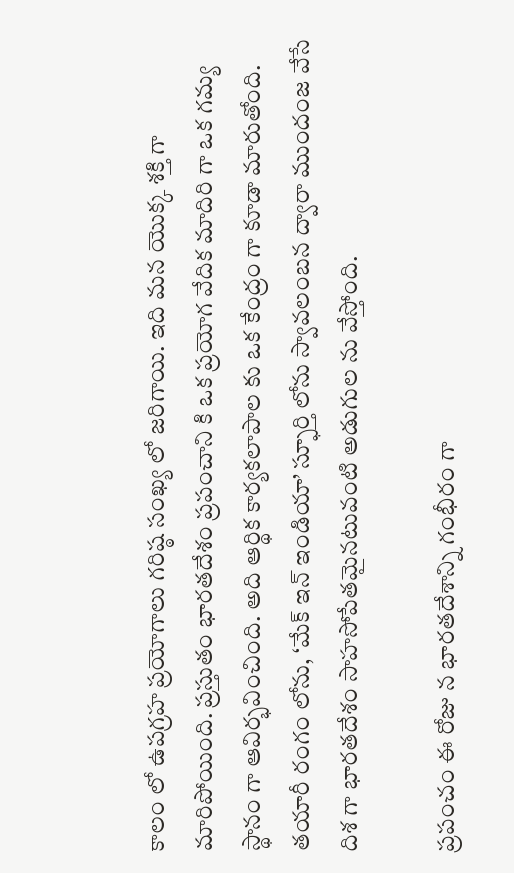కాలం లో ఉప‌గ్ర‌హ ప్ర‌యోగాలు గ‌రిష్ఠ సంఖ్య లో జ‌రిగాయి. ఇది మ‌న యొక్క శ‌క్తి గా మారిపోయింది. ప్ర‌స్తుతం భార‌త‌దేశం ప్ర‌పంచాని కి ఒక ప్ర‌యోగ వేదిక మాదిరి గా ఒక గ‌మ్య స్థానం గా ఆవిర్భ‌వించింది. అది ఆర్థిక కార్య‌క‌లాపాల‌ కు ఒక కేంద్రం గా కూడా మారుతోంది. త‌యారీ రంగం లోను, ‘మేక్ ఇన్ ఇండియా’ స్ఫూర్తి లోను స్వావ‌లంబ‌న ద్వారా ముందంజ వేసే దిశ గా భార‌త‌దేశం సాహ‌సోపేత‌మైన‌టువంటి అడుగుల‌ ను వేస్తోంది.

ప్ర‌పంచం ఈ రోజు న భార‌త‌దేశాన్ని గంభీరం గా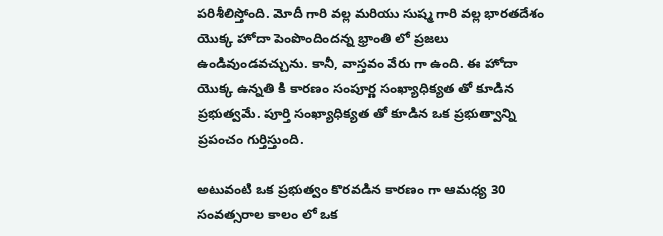ప‌రిశీలిస్తోంది. మోదీ గారి వ‌ల్ల మ‌రియు సుష్మ గారి వ‌ల్ల భార‌త‌దేశం యొక్క హోదా పెంపొందింద‌న్న భ్రాంతి లో ప్ర‌జ‌లు ఉండివుండ‌వ‌చ్చును. కానీ, వాస్తవం వేరు గా ఉంది. ఈ హోదా యొక్క ఉన్న‌తి కి కార‌ణం సంపూర్ణ సంఖ్యాధిక్య‌త తో కూడిన ప్ర‌భుత్వమే. పూర్తి సంఖ్యాధిక్య‌త తో కూడిన ఒక ప్ర‌భుత్వాన్ని ప్ర‌పంచం గుర్తిస్తుంది.

అటువంటి ఒక ప్ర‌భుత్వం కొర‌వ‌డిన కార‌ణం గా ఆమధ్య 30 సంవ‌త్స‌రాల కాలం లో ఒక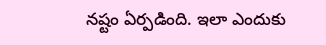న‌ష్టం ఏర్ప‌డింది. ఇలా ఎందుకు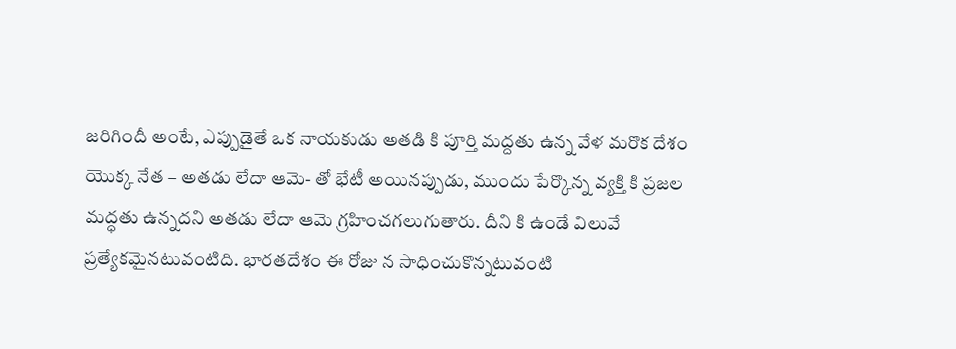జ‌రిగిందీ అంటే, ఎప్పుడైతే ఒక నాయ‌కుడు అత‌డి కి పూర్తి మ‌ద్ద‌తు ఉన్న వేళ మ‌రొక దేశం యొక్క నేత – అతడు లేదా ఆమె- తో భేటీ అయిన‌ప్పుడు, ముందు పేర్కొన్న వ్యక్తి కి ప్ర‌జ‌ల మ‌ద్ధ‌తు ఉన్న‌ద‌ని అత‌డు లేదా ఆమె గ్ర‌హించగలుగుతారు. దీని కి ఉండే విలువే ప్ర‌త్యేకమైన‌టువంటిది. భార‌త‌దేశం ఈ రోజు న సాధించుకొన్న‌టువంటి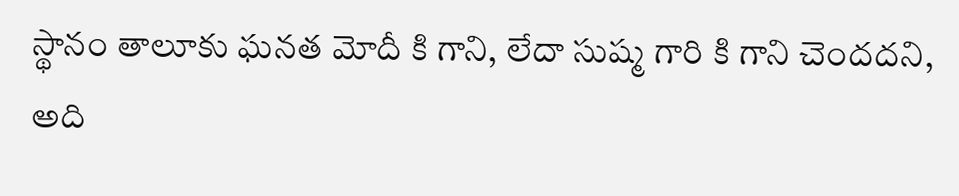స్థానం తాలూకు ఘ‌న‌త మోదీ కి గాని, లేదా సుష్మ గారి కి గాని చెందద‌ని, అది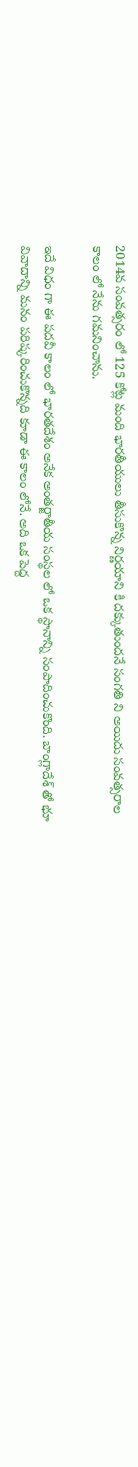2014వ సంవ‌త్స‌రం లో 125 కోట్ల మంది భార‌తీయులు తీసుకొన్న నిర్ణ‌యాని కి దక్కుతుంద‌నే సంగ‌తి ని అయిదు సంవ‌త్స‌రాల కాలం లో నేను గ‌మ‌నించాను.

ఇదే విధం గా ఈ ప‌ద‌వీ కాలం లో భార‌త‌దేశం అనేక అంత‌ర్జాతీయ సంస్థ‌ల లో ఒక స్థానాన్ని సంపాదించుకొంది. బాంగ్లాదేశ్ తో భూ వివాదాన్ని మ‌నం ప‌రిష్క‌రించుకొన్న‌ది కూడా ఈ కాలం లోనే. అది ఒక పెద్ద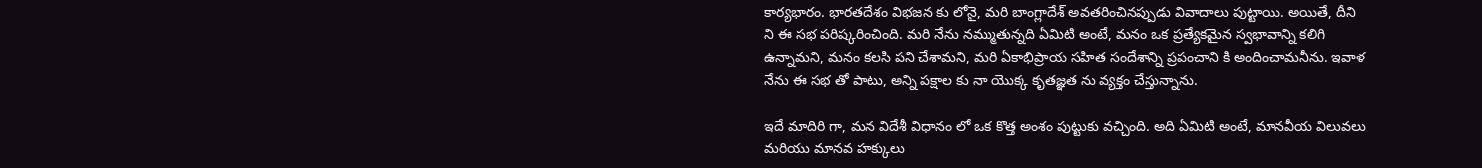కార్య‌భారం. భార‌త‌దేశం విభ‌జ‌న కు లోనై, మ‌రి బాంగ్లాదేశ్ అవ‌త‌రించిన‌ప్పుడు వివాదాలు పుట్టాయి. అయితే, దీని ని ఈ స‌భ ప‌రిష్క‌రించింది. మ‌రి నేను న‌మ్ముతున్న‌ది ఏమిటి అంటే, మ‌నం ఒక ప్ర‌త్యేక‌మైన స్వ‌భావాన్ని క‌లిగి ఉన్నామ‌ని, మ‌నం క‌ల‌సి ప‌ని చేశామ‌ని, మ‌రి ఏకాభిప్రాయ స‌హిత సందేశాన్ని ప్ర‌పంచాని కి అందించామ‌నీను. ఇవాళ నేను ఈ స‌భ తో పాటు, అన్ని ప‌క్షాల కు నా యొక్క కృత‌జ్ఞ‌త‌ ను వ్య‌క్తం చేస్తున్నాను.

ఇదే మాదిరి గా, మ‌న విదేశీ విధానం లో ఒక కొత్త అంశం పుట్టుకు వ‌చ్చింది. అది ఏమిటి అంటే, మాన‌వీయ విలువ‌లు మరియు మాన‌వ హ‌క్కులు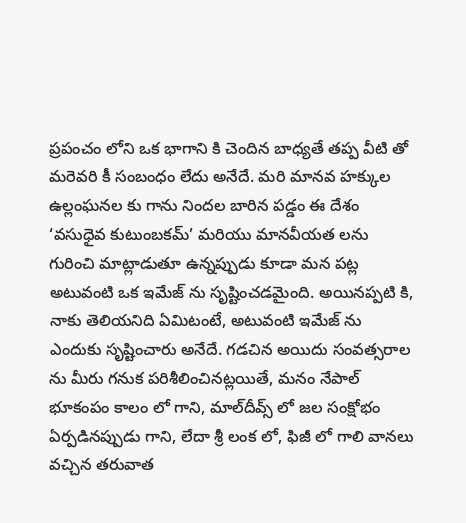ప్ర‌పంచం లోని ఒక భాగాని కి చెందిన బాధ్య‌తే త‌ప్ప‌ వీటి తో మ‌రెవ‌రి కీ సంబంధం లేదు అనేదే. మ‌రి మాన‌వ హ‌క్కుల ఉల్లంఘ‌న‌ల‌ కు గాను నింద‌ల బారిన ప‌డ్డం ఈ దేశం ‘వసుధైవ కుటుంబకమ్’ మ‌రియు మాన‌వీయ‌త ల‌ను గురించి మాట్లాడుతూ ఉన్న‌ప్పుడు కూడా మ‌న ప‌ట్ల అటువంటి ఒక ఇమేజ్ ను సృష్టించడ‌మైంది. అయిన‌ప్ప‌టి కి, నాకు తెలియ‌నిది ఏమిటంటే, అటువంటి ఇమేజ్ ను ఎందుకు సృష్టించారు అనేదే. గ‌డ‌చిన అయిదు సంవ‌త్స‌రాల‌ ను మీరు గ‌నుక ప‌రిశీలించిన‌ట్ల‌యితే, మ‌నం నేపాల్ భూకంపం కాలం లో గాని, మాల్‌దీవ్స్ లో జ‌ల సంక్షోభం ఏర్ప‌డిన‌ప్పుడు గాని, లేదా శ్రీ లంక లో, ఫిజీ లో గాలి వాన‌లు వ‌చ్చిన త‌రువాత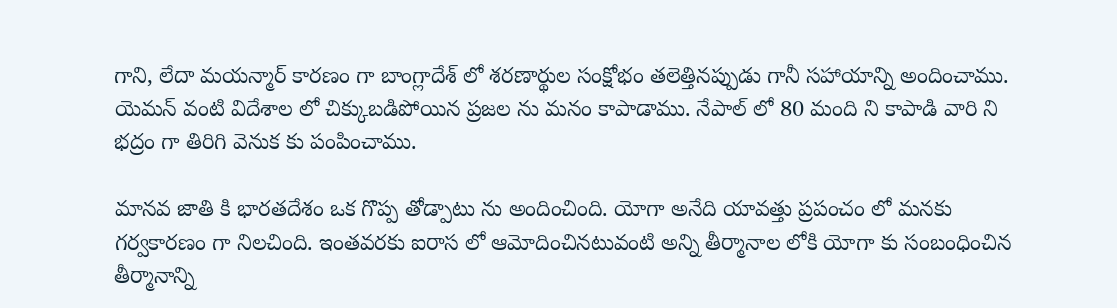గాని, లేదా మ‌య‌న్మార్ కార‌ణం గా బాంగ్లాదేశ్ లో శ‌ర‌ణార్థుల సంక్షోభం త‌లెత్తిన‌ప్పుడు గానీ స‌హాయాన్ని అందించాము. యెమన్ వంటి విదేశాల లో చిక్కుబ‌డిపోయిన ప్ర‌జ‌ల ను మ‌నం కాపాడాము. నేపాల్ లో 80 మంది ని కాపాడి వారి ని భ‌ద్రం గా తిరిగి వెనుక‌ కు పంపించాము.

మాన‌వ‌ జాతి కి భార‌త‌దేశం ఒక గొప్ప తోడ్పాటు ను అందించింది. యోగా అనేది యావ‌త్తు ప్ర‌పంచం లో మ‌న‌కు గ‌ర్వ‌కార‌ణం గా నిల‌చింది. ఇంత‌వ‌ర‌కు ఐరాస లో ఆమోదించిన‌టువంటి అన్ని తీర్మానాల‌ లోకి యోగా కు సంబంధించిన తీర్మానాన్ని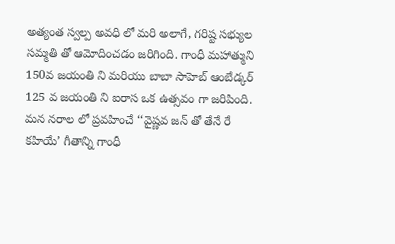అత్యంత స్వ‌ల్ప అవ‌ధి లో మ‌రి అలాగే, గ‌రిష్ట సభ్యుల స‌మ్మ‌తి తో ఆమోదించ‌డం జ‌రిగింది. గాంధీ మ‌హాత్ముని 150వ జ‌యంతి ని మరియు బాబా సాహెబ్ ఆంబేడ్క‌ర్ 125 వ జ‌యంతి ని ఐరాస ఒక ఉత్స‌వం గా జ‌రిపింది. మ‌న న‌రాల లో ప్ర‌వ‌హించే ‘‘వైష్ణ‌వ జ‌న్‌ తో తేనే రే క‌హియే’ గీతాన్ని గాంధీ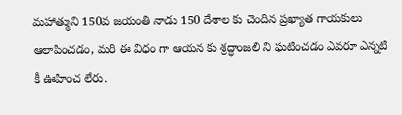మ‌హాత్ముని 150వ జ‌యంతి నాడు 150 దేశాల కు చెందిన ప్ర‌ఖ్యాత గాయ‌కులు ఆలాపించడం, మ‌రి ఈ విధం గా ఆయ‌న కు శ్ర‌ద్ధాంజ‌లి ని ఘ‌టించ‌డం ఎవ‌రూ ఎన్న‌టి కీ ఊహించ లేరు.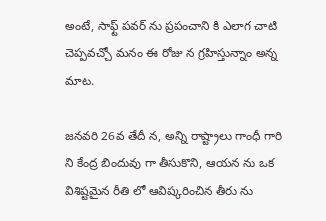అంటే, సాఫ్ట్ ప‌వ‌ర్ ను ప్ర‌పంచాని కి ఎలాగ చాటి చెప్ప‌వ‌చ్చో మ‌నం ఈ రోజు న గ్ర‌హిస్తున్నాం అన్న మాట‌.

జ‌న‌వ‌రి 26వ తేదీ న, అన్ని రాష్ట్రాలు గాంధీ గారి ని కేంద్ర బిందువు గా తీసుకొని, ఆయ‌న ను ఒక విశిష్ట‌మైన రీతి లో ఆవిష్క‌రించిన తీరు ను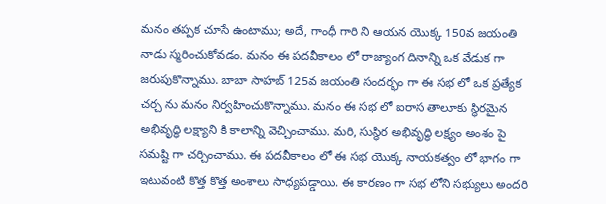మ‌నం త‌ప్ప‌క చూసే ఉంటాము; అదే, గాంధీ గారి ని ఆయ‌న యొక్క 150వ జ‌యంతి నాడు స్మ‌రించుకోవ‌డం. మ‌నం ఈ ప‌ద‌వీకాలం లో రాజ్యాంగ దినాన్ని ఒక వేడుక గా జ‌రుపుకొన్నాము. బాబా సాహబ్ 125వ జ‌యంతి సంద‌ర్భం గా ఈ స‌భ లో ఒక ప్ర‌త్యేక చ‌ర్చ‌ ను మ‌నం నిర్వ‌హించుకొన్నాము. మ‌నం ఈ స‌భ లో ఐరాస తాలూకు స్థిర‌మైన అభివృద్ధి ల‌క్ష్యాని కి కాలాన్ని వెచ్చించాము. మ‌రి, సుస్థిర అభివృద్ధి ల‌క్ష్యం అంశం పై స‌మ‌ష్టి గా చ‌ర్చించాము. ఈ ప‌ద‌వీకాలం లో ఈ స‌భ యొక్క నాయ‌కత్వం లో భాగం గా ఇటువంటి కొత్త కొత్త అంశాలు సాధ్య‌ప‌డ్డాయి. ఈ కార‌ణం గా స‌భ లోని స‌భ్యులు అంద‌రి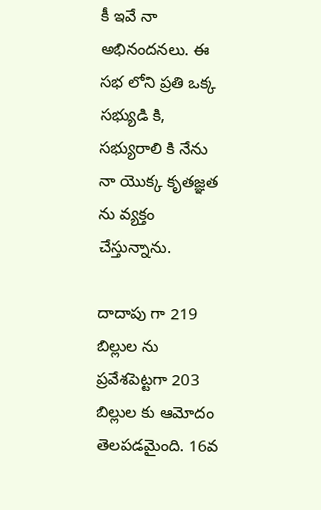కీ ఇవే నా అభినంద‌న‌లు. ఈ స‌భ లోని ప్ర‌తి ఒక్క స‌భ్యుడి కి, స‌భ్యురాలి కి నేను నా యొక్క కృత‌జ్ఞత ను వ్య‌క్తం చేస్తున్నాను.

దాదాపు గా 219 బిల్లుల‌ ను ప్ర‌వేశ‌పెట్ట‌గా 203 బిల్లుల‌ కు ఆమోదం తెల‌ప‌డ‌మైంది. 16వ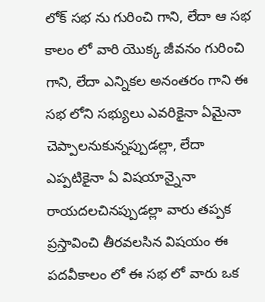లోక్ స‌భ ను గురించి గాని, లేదా ఆ స‌భ కాలం లో వారి యొక్క జీవ‌నం గురించి గాని, లేదా ఎన్నిక‌ల అనంత‌రం గాని ఈ స‌భ లోని స‌భ్యులు ఎవ‌రికైనా ఏమైనా చెప్పాల‌నుకున్నప్పుడల్లా, లేదా ఎప్ప‌టికైనా ఏ విష‌యాన్నైనా రాయ‌ద‌ల‌చిన‌ప్పుడ‌ల్లా వారు తప్పక ప్ర‌స్తావించి తీరవ‌ల‌సిన విష‌యం ఈ ప‌ద‌వీకాలం లో ఈ స‌భ లో వారు ఒక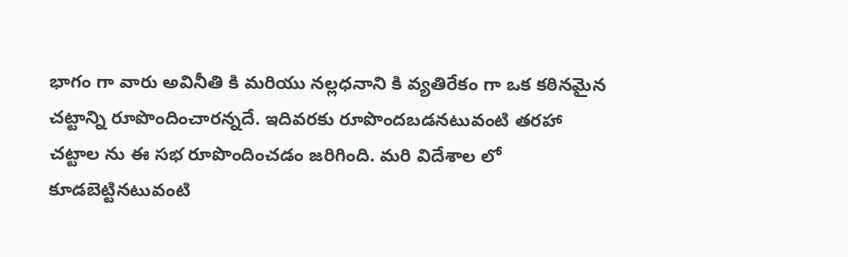భాగం గా వారు అవినీతి కి మరియు న‌ల్ల‌ధ‌నాని కి వ్య‌తిరేకం గా ఒక క‌ఠిన‌మైన చ‌ట్టాన్ని రూపొందించార‌న్నదే. ఇదివ‌ర‌కు రూపొంద‌బ‌డ‌నటువంటి తరహా చట్టాల ను ఈ స‌భ రూపొందించడం జరిగింది. మ‌రి విదేశాల లో కూడ‌బెట్టిన‌టువంటి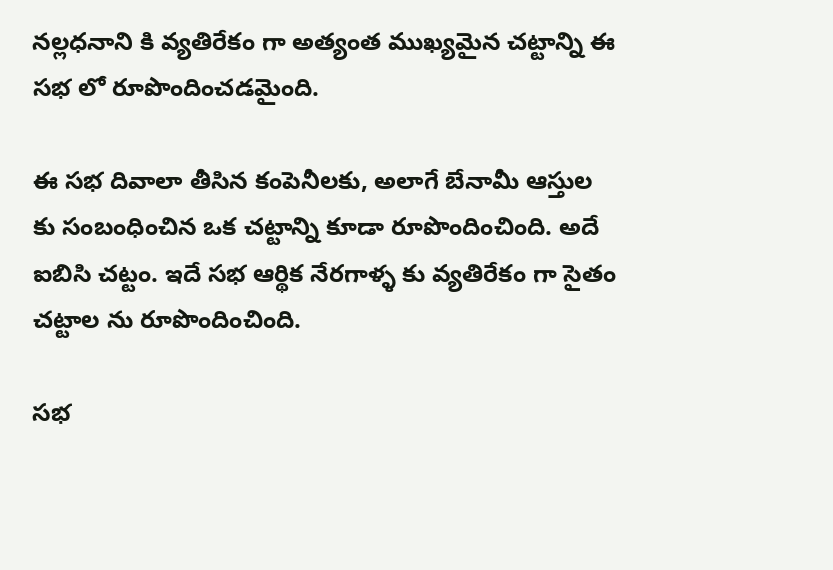న‌ల్ల‌ధ‌నాని కి వ్య‌తిరేకం గా అత్యంత ముఖ్య‌మైన చ‌ట్టాన్ని ఈ స‌భ లో రూపొందించ‌డమైంది.

ఈ స‌భ దివాలా తీసిన కంపెనీలకు, అలాగే బేనామీ ఆస్తుల‌ కు సంబంధించిన ఒక చ‌ట్టాన్ని కూడా రూపొందించింది. అదే ఐబిసి చ‌ట్టం. ఇదే స‌భ ఆర్థిక నేర‌గాళ్ళ కు వ్య‌తిరేకం గా సైతం చ‌ట్టాల‌ ను రూపొందించింది.

స‌భ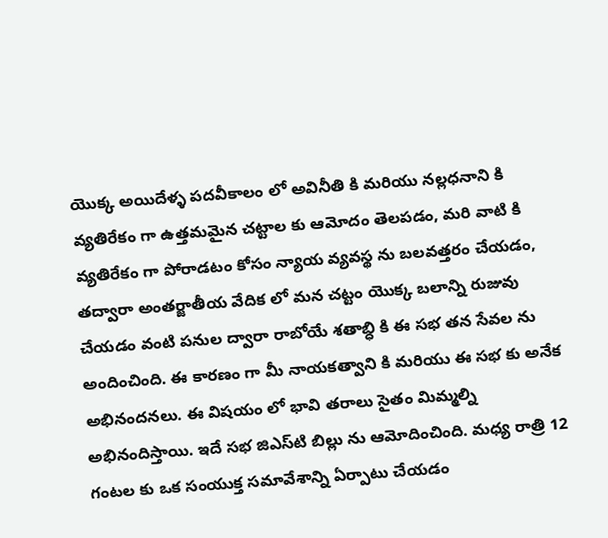యొక్క అయిదేళ్ళ ప‌ద‌వీకాలం లో అవినీతి కి మ‌రియు న‌ల్ల‌ధ‌నాని కి వ్య‌తిరేకం గా ఉత్త‌మ‌మైన చ‌ట్టాల కు ఆమోదం తెల‌ప‌డం, మ‌రి వాటి కి వ్య‌తిరేకం గా పోరాడ‌టం కోసం న్యాయ వ్య‌వ‌స్థ ను బ‌ల‌వ‌త్త‌రం చేయ‌డం, త‌ద్వారా అంత‌ర్జాతీయ వేదిక లో మ‌న చ‌ట్టం యొక్క బ‌లాన్ని రుజువు చేయ‌డం వంటి ప‌నుల ద్వారా రాబోయే శ‌తాబ్ధి కి ఈ స‌భ త‌న సేవ‌ల‌ ను అందించింది. ఈ కార‌ణం గా మీ నాయ‌క‌త్వాని కి మ‌రియు ఈ స‌భ కు అనేక అభినంద‌న‌లు. ఈ విష‌యం లో భావి త‌రాలు సైతం మిమ్మ‌ల్ని అభినందిస్తాయి. ఇదే స‌భ జిఎస్‌టి బిల్లు ను ఆమోదించింది. మ‌ధ్య రాత్రి 12 గంట‌ల‌ కు ఒక సంయుక్త స‌మావేశాన్ని ఏర్పాటు చేయ‌డం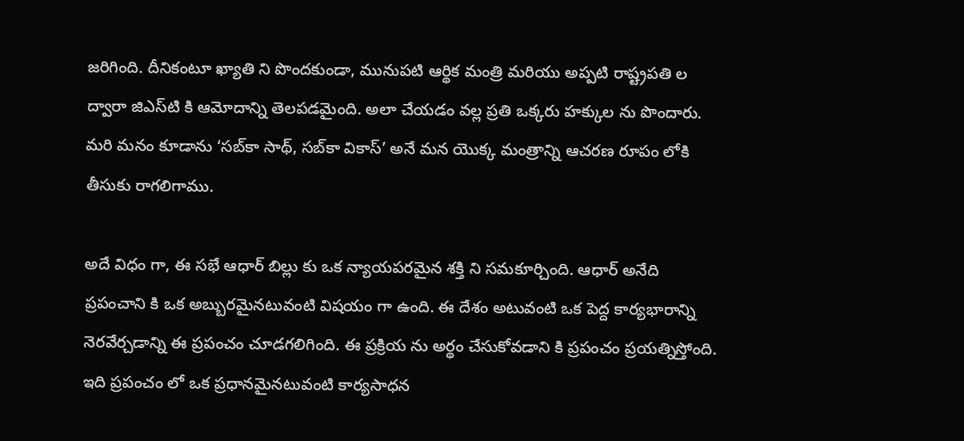జ‌రిగింది. దీనికంటూ ఖ్యాతి ని పొంద‌కుండా, మునుప‌టి ఆర్థిక మంత్రి మ‌రియు అప్ప‌టి రాష్ట్రప‌తి ల ద్వారా జిఎస్‌టి కి ఆమోదాన్ని తెల‌ప‌డ‌మైంది. అలా చేయడం వల్ల ప్ర‌తి ఒక్క‌రు హ‌క్కుల‌ ను పొందారు. మరి మ‌నం కూడాను ‘స‌బ్‌కా సాథ్‌, స‌బ్‌కా వికాస్’ అనే మ‌న యొక్క మంత్రాన్ని ఆచ‌ర‌ణ రూపం లోకి తీసుకు రాగ‌లిగాము.

అదే విధం గా, ఈ స‌భే ఆధార్ బిల్లు కు ఒక న్యాయప‌ర‌మైన శ‌క్తి ని స‌మ‌కూర్చింది. ఆధార్ అనేది ప్ర‌పంచాని కి ఒక అబ్బుర‌మైన‌టువంటి విష‌యం గా ఉంది. ఈ దేశం అటువంటి ఒక పెద్ద కార్య‌భారాన్ని నెర‌వేర్చ‌డాన్ని ఈ ప్ర‌పంచం చూడ‌గ‌లిగింది. ఈ ప్ర‌క్రియ‌ ను అర్థం చేసుకోవ‌డాని కి ప్ర‌పంచం ప్ర‌య‌త్నిస్తోంది. ఇది ప్ర‌పంచం లో ఒక ప్ర‌ధాన‌మైన‌టువంటి కార్య‌సాధ‌న‌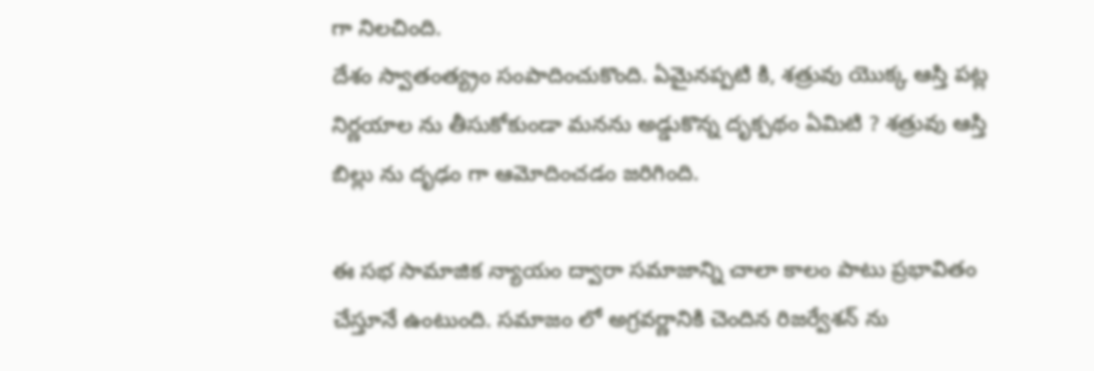గా నిల‌చింది.
దేశం స్వాతంత్య్రం సంపాదించుకొంది. ఏమైనప్పటి కి, శ‌త్రువు యొక్క ఆస్తి ప‌ట్ల నిర్ణ‌యాల ను తీసుకోకుండా మ‌న‌ను అడ్డుకొన్న దృక్ప‌థం ఏమిటి ? శ‌త్రువు ఆస్తి బిల్లు ను దృఢం గా ఆమోదించ‌డం జ‌రిగింది.

ఈ స‌భ సామాజిక న్యాయం ద్వారా స‌మాజాన్ని చాలా కాలం పాటు ప్ర‌భావితం చేస్తూనే ఉంటుంది. స‌మాజం లో అగ్రవర్ణానికి చెందిన రిజ‌ర్వేశన్ ను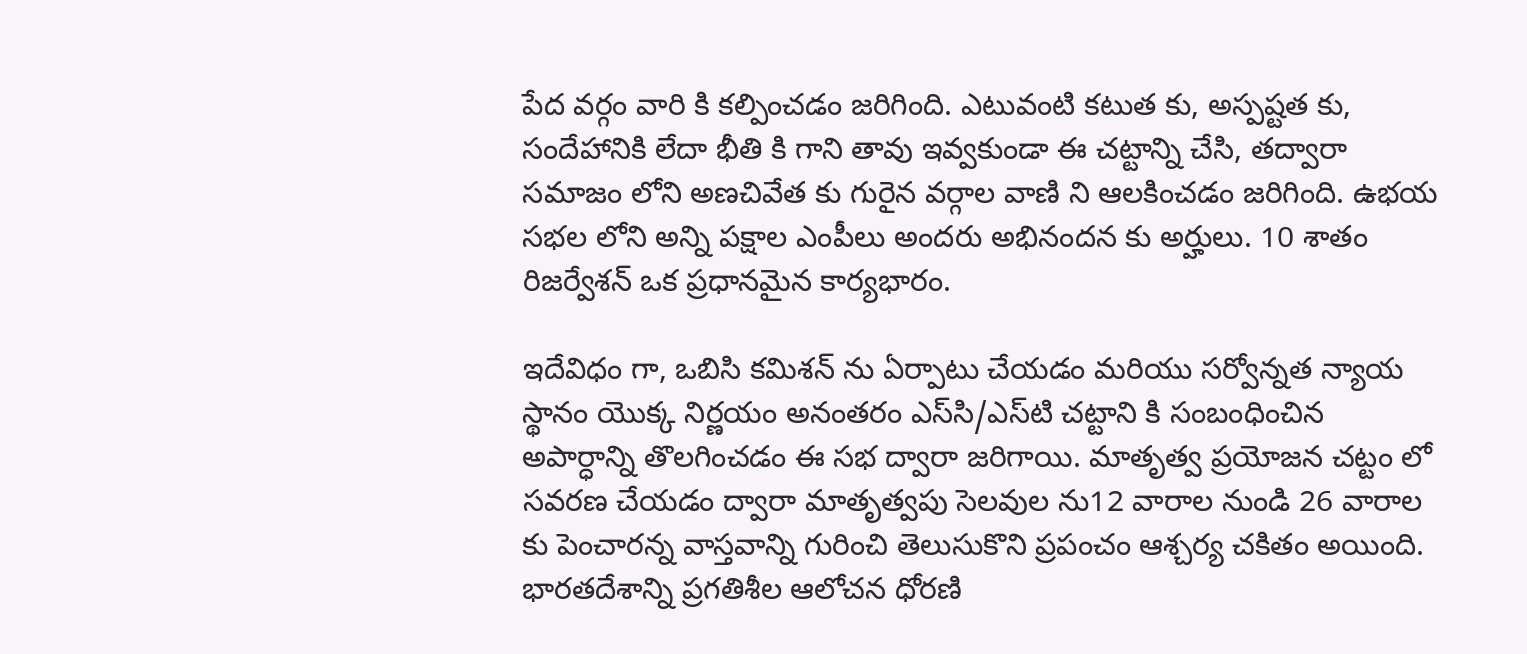పేద వ‌ర్గం వారి కి క‌ల్పించ‌డ‌ం జరిగింది. ఎటువంటి కటుత కు, అస్పష్టత కు, సందేహానికి లేదా భీతి కి గాని తావు ఇవ్వ‌కుండా ఈ చ‌ట్టాన్ని చేసి, తద్వారా స‌మాజం లోని అణ‌చివేత‌ కు గురైన వ‌ర్గాల వాణి ని ఆల‌కించ‌డం జ‌రిగింది. ఉభ‌య స‌భ‌ల లోని అన్ని ప‌క్షాల ఎంపీలు అంద‌రు అభినంద‌న కు అర్హులు. 10 శాతం రిజ‌ర్వేశన్ ఒక ప్ర‌ధాన‌మైన కార్యభారం.

ఇదేవిధం గా, ఒబిసి క‌మిశ‌న్ ను ఏర్పాటు చేయ‌డం మ‌రియు స‌ర్వోన్న‌త న్యాయ‌ స్థానం యొక్క నిర్ణ‌యం అనంత‌రం ఎస్‌సి/ఎస్‌టి చ‌ట్టాని కి సంబంధించిన అపార్ధాన్ని తొల‌గించ‌డం ఈ స‌భ ద్వారా జ‌రిగాయి. మాతృత్వ‌ ప్ర‌యోజ‌న చ‌ట్టం లో స‌వ‌ర‌ణ చేయ‌డం ద్వారా మాతృత్వ‌పు సెల‌వుల‌ ను12 వారాల నుండి 26 వారాల కు పెంచార‌న్న వాస్త‌వాన్ని గురించి తెలుసుకొని ప్ర‌పంచం ఆశ్చ‌ర్య‌ చ‌కిత‌ం అయింది. భార‌త‌దేశాన్ని ప్ర‌గ‌తిశీల ఆలోచ‌న ధోర‌ణి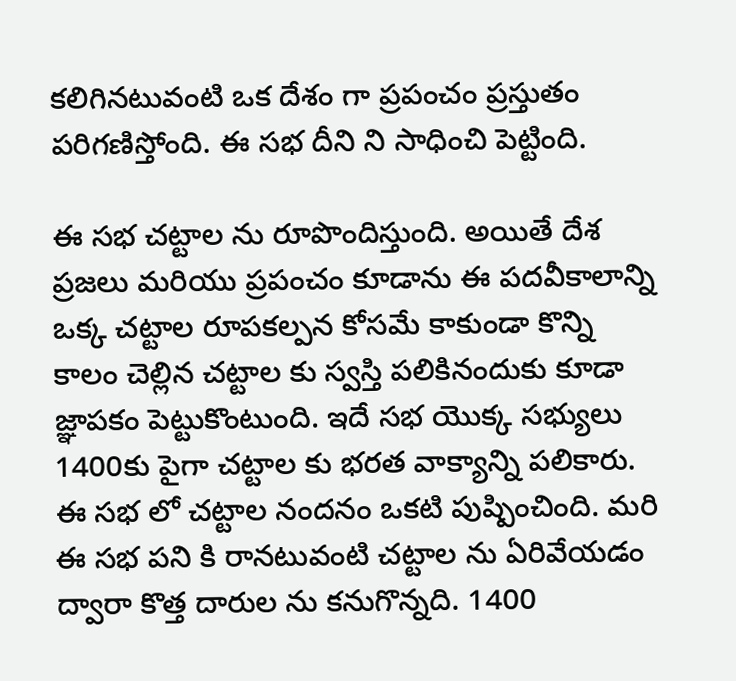క‌లిగిన‌టువంటి ఒక దేశం గా ప్ర‌పంచం ప్రస్తుతం ప‌రిగ‌ణిస్తోంది. ఈ స‌భ దీని ని సాధించి పెట్టింది.

ఈ స‌భ చ‌ట్టాల‌ ను రూపొందిస్తుంది. అయితే దేశ ప్ర‌జ‌లు మ‌రియు ప్ర‌పంచం కూడాను ఈ ప‌ద‌వీకాలాన్ని ఒక్క చ‌ట్టాల రూప‌క‌ల్ప‌న కోస‌మే కాకుండా కొన్ని కాలం చెల్లిన చ‌ట్టాల కు స్వ‌స్తి ప‌లికినందుకు కూడా జ్ఞాప‌కం పెట్టుకొంటుంది. ఇదే స‌భ యొక్క స‌భ్యులు 1400కు పైగా చ‌ట్టాల కు భ‌ర‌త వాక్యాన్ని ప‌లికారు. ఈ స‌భ లో చ‌ట్టాల నంద‌నం ఒక‌టి పుష్పించింది. మ‌రి ఈ స‌భ ప‌ని కి రాన‌టువంటి చ‌ట్టాల‌ ను ఏరివేయడం ద్వారా కొత్త దారుల‌ ను క‌నుగొన్న‌ది. 1400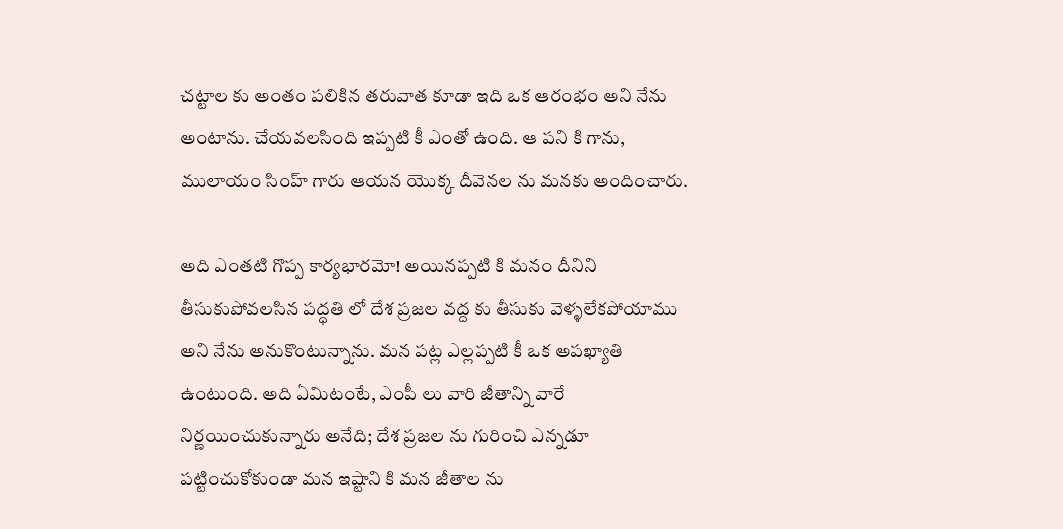చ‌ట్టాల‌ కు అంతం ప‌లికిన త‌రువాత కూడా ఇది ఒక ఆరంభం అని నేను అంటాను. చేయ‌వ‌ల‌సింది ఇప్ప‌టి కీ ఎంతో ఉంది. ఆ ప‌ని కి గాను, ములాయం సింహ్ గారు ఆయ‌న యొక్క దీవెన‌ల‌ ను మ‌న‌కు అందించారు.

అది ఎంతటి గొప్ప కార్యభారమో! అయినప్పటి కి మ‌నం దీనిని తీసుకుపోవ‌ల‌సిన ప‌ద్ధ‌తి లో దేశ ప్ర‌జ‌ల వ‌ద్ద‌ కు తీసుకు వెళ్ళ‌లేకపోయాము అని నేను అనుకొంటున్నాను. మ‌న ప‌ట్ల ఎల్ల‌ప్ప‌టి కీ ఒక అప‌ఖ్యాతి ఉంటుంది. అది ఏమిటంటే, ఎంపీ లు వారి జీతాన్ని వారే నిర్ణ‌యించుకున్నారు అనేది; దేశ ప్ర‌జ‌ల‌ ను గురించి ఎన్న‌డూ ప‌ట్టించుకోకుండా మ‌న ఇష్టాని కి మ‌న జీతాల‌ ను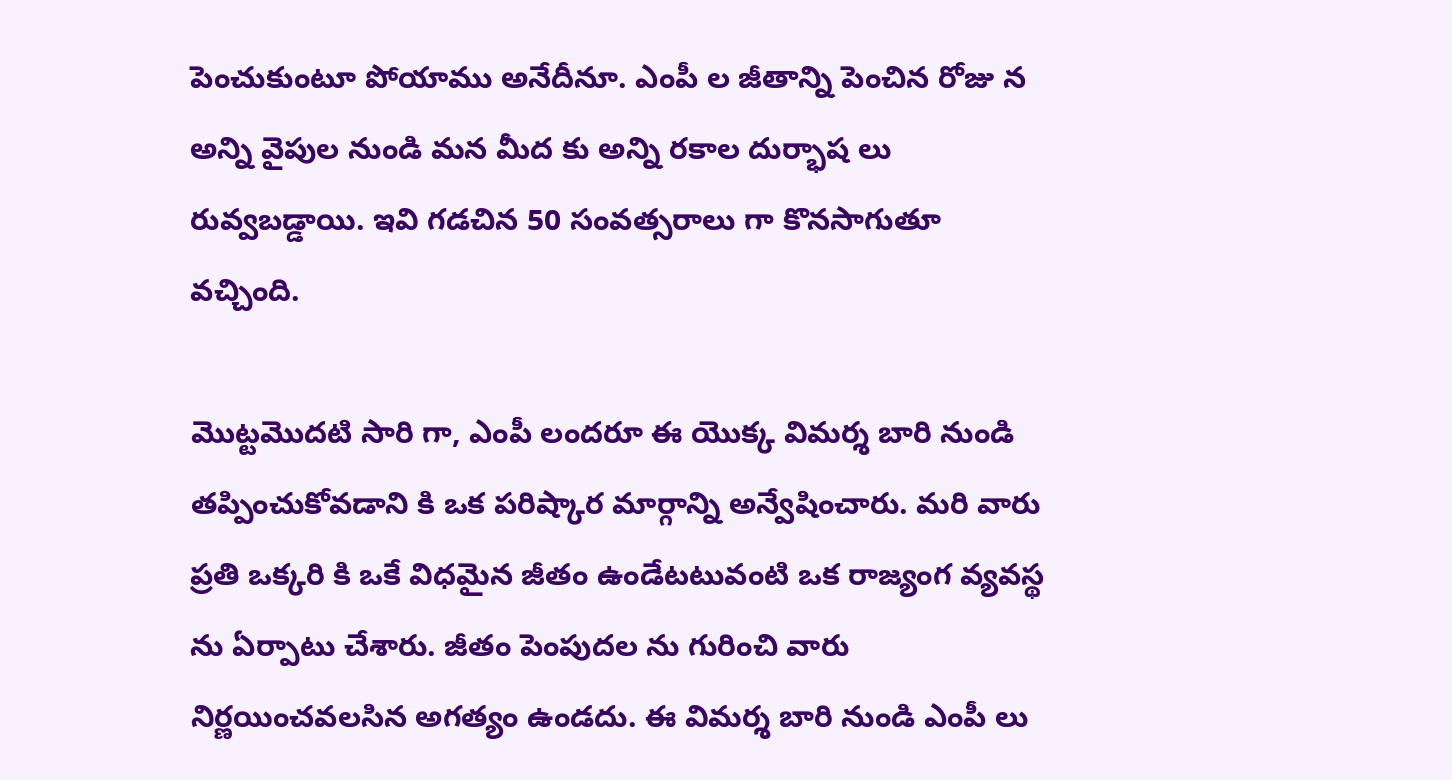పెంచుకుంటూ పోయాము అనేదీనూ. ఎంపీ ల జీతాన్ని పెంచిన రోజు న అన్ని వైపుల నుండి మ‌న మీద‌ కు అన్ని ర‌కాల దుర్భాష‌ లు రువ్వబ‌డ్డాయి. ఇవి గ‌డ‌చిన 50 సంవ‌త్స‌రాలు గా కొన‌సాగుతూ వ‌చ్చింది.

మొట్ట‌మొద‌టి సారి గా, ఎంపీ లంద‌రూ ఈ యొక్క విమ‌ర్శ బారి నుండి త‌ప్పించుకోవ‌డాని కి ఒక ప‌రిష్కార మార్గాన్ని అన్వేషించారు. మ‌రి వారు ప్ర‌తి ఒక్క‌రి కి ఒకే విధ‌మైన జీతం ఉండేట‌టువంటి ఒక రాజ్యంగ వ్య‌వ‌స్థ ను ఏర్పాటు చేశారు. జీతం పెంపుద‌ల‌ ను గురించి వారు నిర్ణ‌యించ‌వ‌ల‌సిన అగ‌త్యం ఉండ‌దు. ఈ విమ‌ర్శ బారి నుండి ఎంపీ లు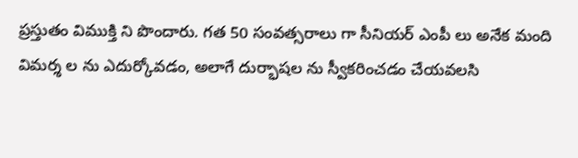ప్ర‌స్తుతం విముక్తి ని పొందారు. గ‌త 50 సంవ‌త్స‌రాలు గా సీనియ‌ర్ ఎంపీ లు అనేక మంది విమ‌ర్శ ల‌ ను ఎదుర్కోవ‌డం, అలాగే దుర్భాష‌ల‌ ను స్వీక‌రించ‌డం చేయ‌వ‌ల‌సి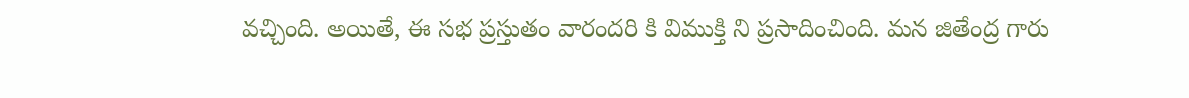వ‌చ్చింది. అయితే, ఈ స‌భ ప్ర‌స్తుతం వారంద‌రి కి విముక్తి ని ప్ర‌సాదించింది. మ‌న జితేంద్ర గారు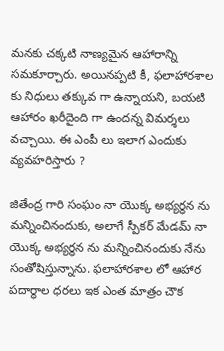మ‌న‌కు చ‌క్క‌టి నాణ్య‌మైన ఆహారాన్ని స‌మ‌కూర్చారు. అయిన‌ప్ప‌టి కీ, ఫలాహారశాల కు నిధులు త‌క్కువ‌ గా ఉన్నాయని, బ‌య‌టి ఆహారం ఖ‌రీదైంది గా ఉంద‌న్న విమ‌ర్శ‌లు వ‌చ్చాయి. ఈ ఎంపీ లు ఇలాగ ఎందుకు వ్య‌వ‌హ‌రిస్తారు ?

జితేంద్ర గారి సంఘం నా యొక్క అభ్య‌ర్ధన ను మ‌న్నించినందుకు, అలాగే స్పీక‌ర్ మేడ‌మ్ నా యొక్క అభ్య‌ర్ధన ను మ‌న్నించినందుకు నేను సంతోషిస్తున్నాను. ఫలాహారశాల లో ఆహార ప‌దార్థాల ధ‌ర‌లు ఇక ఎంత మాత్రం చౌక‌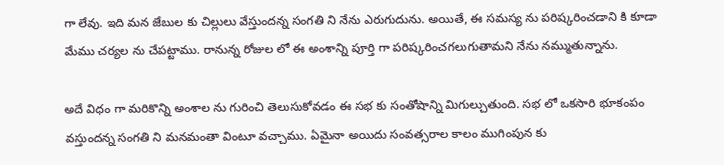గా లేవు. ఇది మ‌న జేబుల కు చిల్లులు వేస్తుంద‌న్న సంగ‌తి ని నేను ఎరుగుదును. అయితే, ఈ సమస్య ను ప‌రిష్క‌రించ‌డాని కి కూడా మేము చర్య‌ల‌ ను చేప‌ట్టాము. రానున్న రోజుల లో ఈ అంశాన్ని పూర్తి గా ప‌రిష్క‌రించ‌గ‌లుగుతామ‌ని నేను న‌మ్ముతున్నాను.

అదే విధం గా మ‌రికొన్ని అంశాల‌ ను గురించి తెలుసుకోవ‌డం ఈ స‌భ‌ కు సంతోషాన్ని మిగుల్చుతుంది. స‌భ‌ లో ఒక‌సారి భూకంపం వ‌స్తుంద‌న్న సంగతి ని మ‌న‌మంతా వింటూ వ‌చ్చాము. ఏమైనా అయిదు సంవ‌త్స‌రాల కాలం ముగింపున‌ కు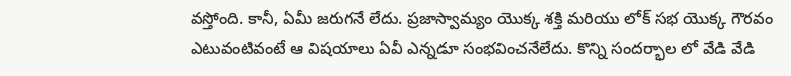వ‌స్తోంది. కానీ, ఏమీ జ‌రుగ‌నే లేదు. ప్ర‌జాస్వామ్యం యొక్క శ‌క్తి మ‌రియు లోక్ స‌భ యొక్క గౌర‌వం ఎటువంటివంటే ఆ విష‌యాలు ఏవీ ఎన్నడూ సంభ‌వించ‌నేలేదు. కొన్ని సంద‌ర్భాల లో వేడి వేడి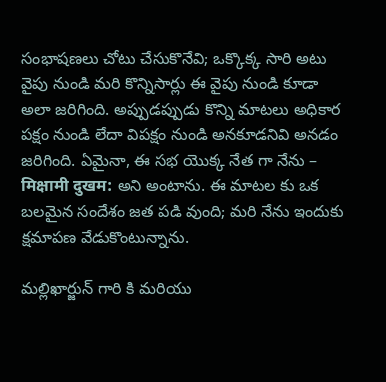సంభాష‌ణ‌లు చోటు చేసుకొనేవి; ఒక్కొక్క‌ సారి అటు వైపు నుండి మ‌రి కొన్నిసార్లు ఈ వైపు నుండి కూడా అలా జ‌రిగింది. అప్పుడ‌ప్పుడు కొన్ని మాట‌లు అధికార ప‌క్షం నుండి లేదా విప‌క్షం నుండి అన‌కూడ‌నివి అన‌డం జ‌రిగింది. ఏమైనా, ఈ స‌భ యొక్క నేత‌ గా నేను – मिक्षामी दुखम: అని అంటాను. ఈ మాటల కు ఒక బ‌ల‌మైన సందేశం జ‌త‌ ప‌డి వుంది; మ‌రి నేను ఇందుకు క్ష‌మాప‌ణ వేడుకొంటున్నాను.

మ‌ల్లిఖార్జున్ గారి కి మ‌రియు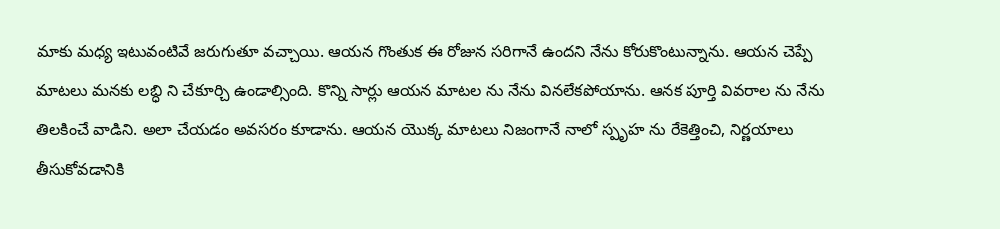మాకు మధ్య ఇటువంటివే జ‌రుగుతూ వ‌చ్చాయి. ఆయ‌న గొంతుక ఈ రోజున సరిగానే ఉంద‌ని నేను కోరుకొంటున్నాను. ఆయ‌న చెప్పే మాట‌లు మ‌న‌కు ల‌బ్ధి ని చేకూర్చి ఉండాల్సింది. కొన్ని సార్లు ఆయ‌న మాట‌ల‌ ను నేను విన‌లేక‌పోయాను. ఆన‌క పూర్తి వివ‌రాల‌ ను నేను తిల‌కించే వాడిని. అలా చేయ‌డం అవ‌స‌రం కూడాను. ఆయ‌న యొక్క మాట‌లు నిజంగానే నాలో స్పృహ ను రేకెత్తించి, నిర్ణ‌యాలు తీసుకోవ‌డానికి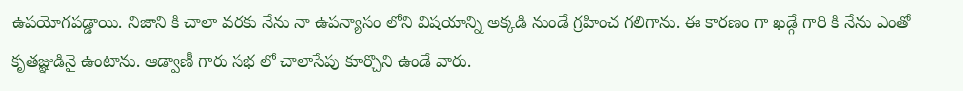ఉప‌యోగ‌ప‌డ్డాయి. నిజాని కి చాలా వ‌ర‌కు నేను నా ఉప‌న్యాసం లోని విష‌యాన్ని అక్క‌డి నుండే గ్ర‌హించ‌ గ‌లిగాను. ఈ కార‌ణం గా ఖ‌డ్గే గారి కి నేను ఎంతో కృత‌జ్ఞుడినై ఉంటాను. ఆడ్వాణీ గారు స‌భ‌ లో చాలాసేపు కూర్చొని ఉండే వారు.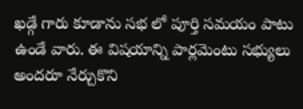ఖ‌డ్గే గారు కూడాను స‌భ లో పూర్తి స‌మ‌యం పాటు ఉండే వారు. ఈ విష‌యాన్ని పార్ల‌మెంటు స‌భ్యులు అంద‌రూ నేర్చుకొని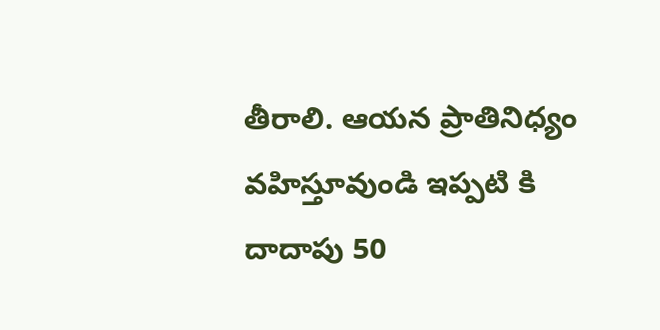తీరాలి. ఆయ‌న ప్రాతినిధ్యం వ‌హిస్తూవుండి ఇప్ప‌టి కి దాదాపు 50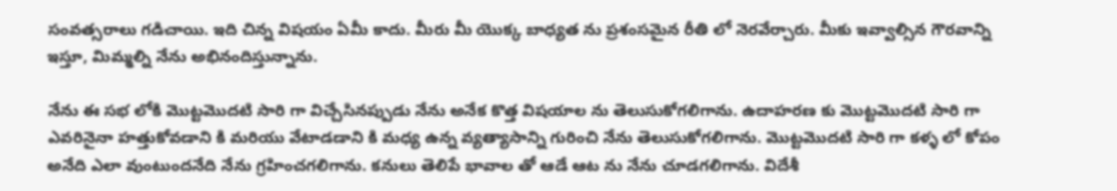సంవ‌త్స‌రాలు గ‌డిచాయి. ఇది చిన్న విష‌యం ఏమీ కాదు. మీరు మీ యొక్క బాధ్య‌త ను ప్ర‌శంస‌మైన రీతి లో నెర‌వేర్చారు. మీకు ఇవ్వాల్సిన గౌర‌వాన్ని ఇస్తూ, మిమ్మ‌ల్ని నేను అభినందిస్తున్నాను.

నేను ఈ స‌భ లోకి మొట్ట‌మొద‌టి సారి గా విచ్చేసిన‌ప్పుడు నేను అనేక కొత్త విష‌యాల ను తెలుసుకోగ‌లిగాను. ఉదాహ‌ర‌ణ కు మొట్ట‌మొద‌టి సారి గా ఎవ‌రినైనా హ‌త్తుకోవ‌డాని కి మ‌రియు వేటాడ‌డాని కి మ‌ధ్య ఉన్న వ్య‌త్యాసాన్ని గురించి నేను తెలుసుకోగ‌లిగాను. మొట్ట‌మొద‌టి సారి గా క‌ళ్ళ లో కోపం అనేది ఎలా వుంటుందనేది నేను గ్ర‌హించ‌గ‌లిగాను. క‌నులు తెలిపే భావాల తో ఆడే ఆట‌ ను నేను చూడ‌గ‌లిగాను. విదేశీ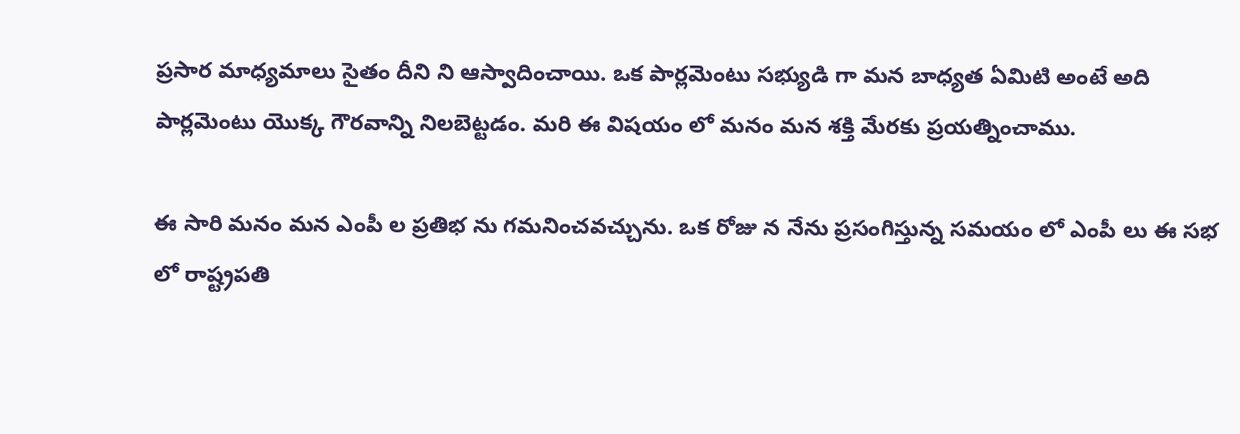ప్ర‌సార మాధ్య‌మాలు సైతం దీని ని ఆస్వాదించాయి. ఒక పార్ల‌మెంటు స‌భ్యుడి గా మ‌న బాధ్య‌త ఏమిటి అంటే అది పార్ల‌మెంటు యొక్క గౌర‌వాన్ని నిల‌బెట్ట‌డం. మ‌రి ఈ విష‌యం లో మ‌నం మ‌న శ‌క్తి మేర‌కు ప్ర‌య‌త్నించాము.

ఈ సారి మ‌నం మ‌న ఎంపీ ల ప్ర‌తిభ ను గ‌మ‌నించ‌వ‌చ్చును. ఒక రోజు న నేను ప్ర‌సంగిస్తున్న స‌మ‌యం లో ఎంపీ లు ఈ స‌భ లో రాష్ట్రప‌తి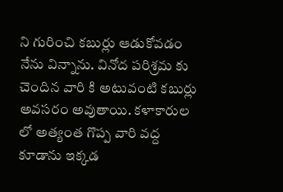ని గురించి కబుర్లు ఆడుకోవ‌డం నేను విన్నాను. వినోద ప‌రిశ్ర‌మ కు చెందిన వారి కి అటువంటి క‌బుర్లు అవ‌స‌రం అవుతాయి. క‌ళాకారుల లో అత్యంత గొప్ప‌ వారి వద్ద కూడాను ఇక్క‌డ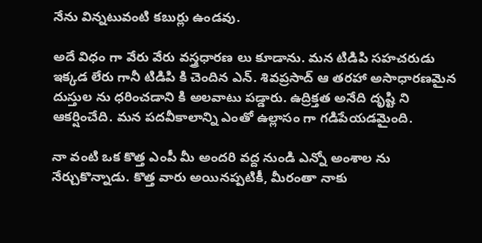నేను విన్న‌టువంటి క‌బుర్లు ఉండవు.

అదే విధం గా వేరు వేరు వ‌స్త్ర‌ధార‌ణ‌ లు కూడాను. మ‌న టిడిపి స‌హచ‌రుడు ఇక్క‌డ లేరు గానీ టిడిపి కి చెందిన ఎన్. శివ‌ప్ర‌సాద్ ఆ త‌ర‌హా అసాధార‌ణమైన దుస్తుల‌ ను ధ‌రించ‌డాని కి అల‌వాటు ప‌డ్డారు. ఉద్రిక్త‌త అనేది దృష్టి ని ఆక‌ర్షించేది. మ‌న ప‌ద‌వీకాలాన్ని ఎంతో ఉల్లాసం గా గ‌డిపేయడమైంది.

నా వంటి ఒక కొత్త ఎంపీ మీ అంద‌రి వ‌ద్ద నుండి ఎన్నో అంశాల ను నేర్చుకొన్నాడు. కొత్త వారు అయిన‌ప్ప‌టికీ, మీరంతా నాకు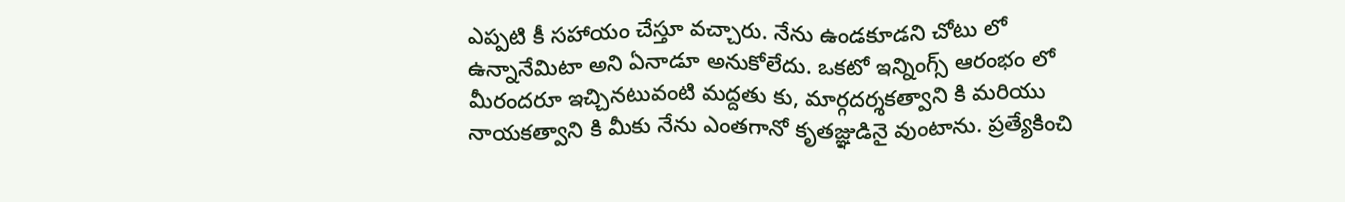ఎప్ప‌టి కీ స‌హాయం చేస్తూ వ‌చ్చారు. నేను ఉండ‌కూడ‌ని చోటు లో ఉన్నానేమిటా అని ఏనాడూ అనుకోలేదు. ఒక‌టో ఇన్నింగ్స్ ఆరంభం లో మీరంద‌రూ ఇచ్చిన‌టువంటి మ‌ద్ద‌తు కు, మార్గ‌ద‌ర్శ‌క‌త్వాని కి మ‌రియు నాయ‌క‌త్వాని కి మీకు నేను ఎంత‌గానో కృత‌జ్ఞుడినై వుంటాను. ప్ర‌త్యేకించి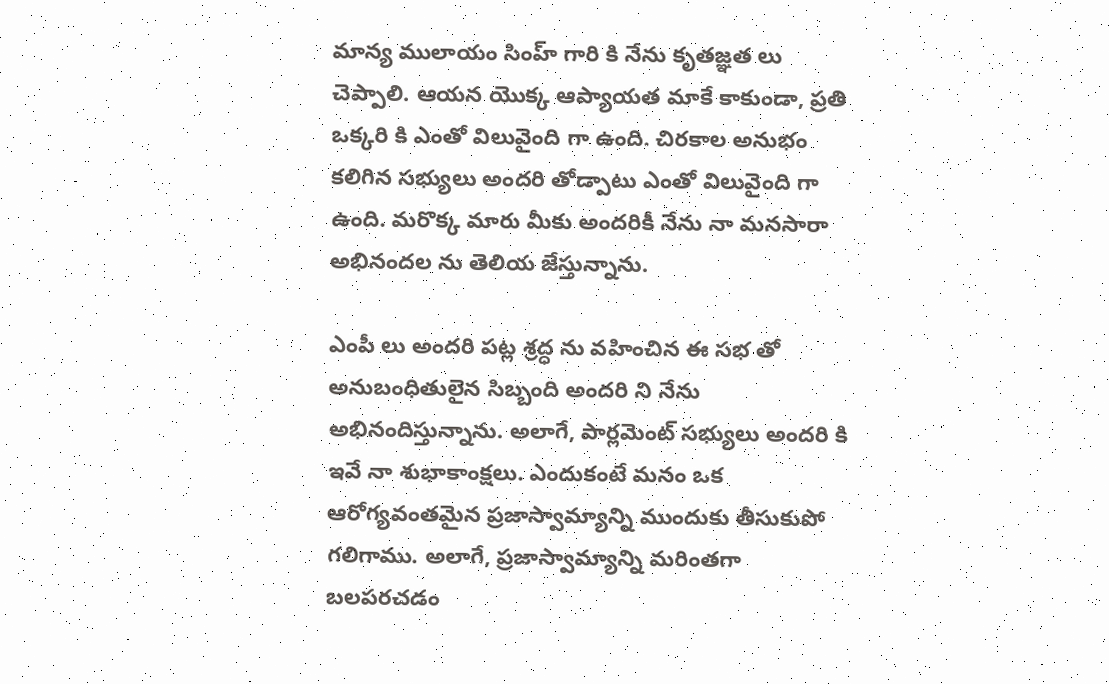మాన్య‌ ములాయం సింహ్ గారి కి నేను కృత‌జ్ఞ‌త‌ లు చెప్పాలి. ఆయ‌న యొక్క ఆప్యాయ‌త మాకే కాకుండా, ప్ర‌తి ఒక్క‌రి కి ఎంతో విలువైంది గా ఉంది. చిర‌కాల అనుభం క‌లిగిన స‌భ్యులు అంద‌రి తోడ్పాటు ఎంతో విలువైంది గా ఉంది. మ‌రొక్క మారు మీకు అంద‌రికీ నేను నా మ‌న‌సారా అభినంద‌ల‌ ను తెలియ‌ జేస్తున్నాను.

ఎంపీ లు అంద‌రి ప‌ట్ల శ్ర‌ద్ధ ను వ‌హించిన ఈ స‌భ తో అనుబంధితులైన సిబ్బంది అంద‌రి ని నేను అభినందిస్తున్నాను. అలాగే, పార్ల‌మెంట్ సభ్యులు అందరి కి ఇవే నా శుభాకాంక్ష‌లు. ఎందుకంటే మ‌నం ఒక ఆరోగ్యవంత‌మైన ప్ర‌జాస్వామ్యాన్ని ముందుకు తీసుకుపో గ‌లిగాము. అలాగే, ప్ర‌జాస్వామ్యాన్ని మరింతగా బ‌ల‌ప‌ర‌చ‌డం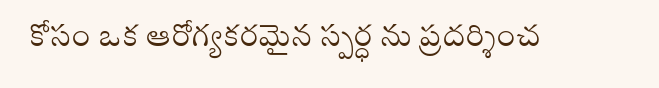కోసం ఒక ఆరోగ్య‌క‌ర‌మైన స్ప‌ర్ధ‌ ను ప్రదర్శించ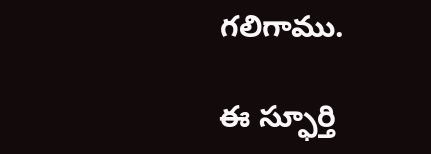గ‌లిగాము.

ఈ స్ఫూర్తి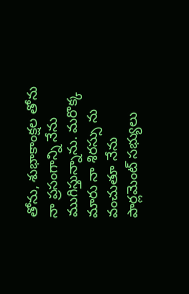తోను, శుభాకాంక్ష‌ల తోను నా ప్ర‌సంగాన్ని నేను ముగిస్తున్నాను. మ‌రొక్క‌ మారు నా శిర‌స్సు ను వంచుతూ నేను పార్ల‌మెంట్ సభ్యులు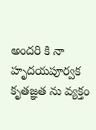అంద‌రి కి నా హృద‌య‌పూర్వక కృత‌జ్ఞ‌త ను వ్య‌క్తం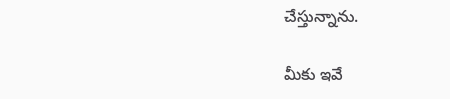చేస్తున్నాను.

మీకు ఇవే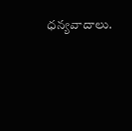ధ‌న్య‌వాదాలు.